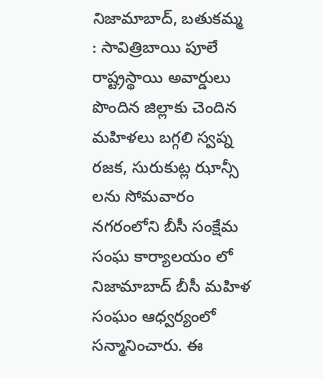నిజామాబాద్, బతుకమ్మ : సావిత్రిబాయి పూలే రాష్ట్రస్థాయి అవార్డులు పొందిన జిల్లాకు చెందిన మహిళలు బగ్గలి స్వప్న రజక, సురుకుట్ల ఝాన్సీ లను సోమవారం నగరంలోని బీసీ సంక్షేమ సంఘ కార్యాలయం లో నిజామాబాద్ బీసీ మహిళ సంఘం ఆధ్వర్యంలో సన్మానించారు. ఈ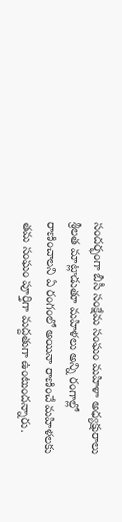సందర్భంగా బీసీ సంక్షేమ సంఘం మహిళా అధ్యక్షురాలు శ్రీలత మాట్లాడుతూ మహిళలు అన్ని రంగాల్లో రాణించాలని ఏ రంగంలో అయినా రాణించే మహిళలకు తమ సంఘం పూర్తిగా మద్దతుగా ఉంటుందన్నారు.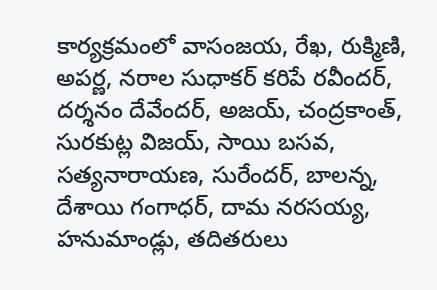కార్యక్రమంలో వాసంజయ, రేఖ, రుక్మిణి, అపర్ణ, నరాల సుధాకర్ కరిపే రవీందర్, దర్శనం దేవేందర్, అజయ్, చంద్రకాంత్, సురకుట్ల విజయ్, సాయి బసవ, సత్యనారాయణ, సురేందర్, బాలన్న, దేశాయి గంగాధర్, దామ నరసయ్య, హనుమాండ్లు, తదితరులు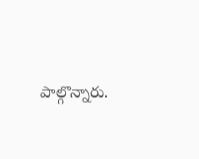పాల్గొన్నారు.